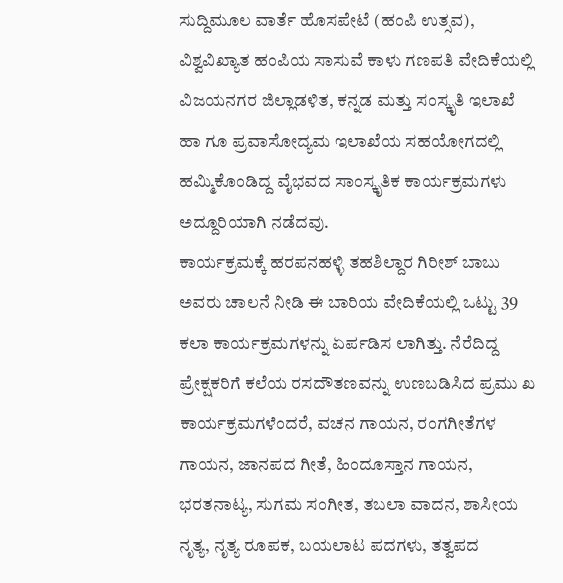ಸುದ್ದಿಮೂಲ ವಾರ್ತೆ ಹೊಸಪೇಟೆ (ಹಂಪಿ ಉತ್ಸವ),
ವಿಶ್ವವಿಖ್ಯಾತ ಹಂಪಿಯ ಸಾಸುವೆ ಕಾಳು ಗಣಪತಿ ವೇದಿಕೆಯಲ್ಲಿ ವಿಜಯನಗರ ಜಿಲ್ಲಾಡಳಿತ, ಕನ್ನಡ ಮತ್ತು ಸಂಸ್ಕೃತಿ ಇಲಾಖೆ ಹಾ ಗೂ ಪ್ರವಾಸೋದ್ಯಮ ಇಲಾಖೆಯ ಸಹಯೋಗದಲ್ಲಿ ಹಮ್ಮಿಕೊಂಡಿದ್ದ ವೈಭವದ ಸಾಂಸ್ಕೃತಿಕ ಕಾರ್ಯಕ್ರಮಗಳು ಅದ್ದೂರಿಯಾಗಿ ನಡೆದವು.
ಕಾರ್ಯಕ್ರಮಕ್ಕೆ ಹರಪನಹಳ್ಳಿ ತಹಶಿಲ್ದಾರ ಗಿರೀಶ್ ಬಾಬು ಅವರು ಚಾಲನೆ ನೀಡಿ ಈ ಬಾರಿಯ ವೇದಿಕೆಯಲ್ಲಿ ಒಟ್ಟು 39 ಕಲಾ ಕಾರ್ಯಕ್ರಮಗಳನ್ನು ಏರ್ಪಡಿಸ ಲಾಗಿತ್ತು. ನೆರೆದಿದ್ದ ಪ್ರೇಕ್ಷಕರಿಗೆ ಕಲೆಯ ರಸದೌತಣವನ್ನು ಉಣಬಡಿಸಿದ ಪ್ರಮು ಖ ಕಾರ್ಯಕ್ರಮಗಳೆಂದರೆ, ವಚನ ಗಾಯನ, ರಂಗಗೀತೆಗಳ ಗಾಯನ, ಜಾನಪದ ಗೀತೆ, ಹಿಂದೂಸ್ತಾನ ಗಾಯನ, ಭರತನಾಟ್ಯ, ಸುಗಮ ಸಂಗೀತ, ತಬಲಾ ವಾದನ, ಶಾಸೀಯ ನೃತ್ಯ, ನೃತ್ಯ ರೂಪಕ, ಬಯಲಾಟ ಪದಗಳು, ತತ್ವಪದ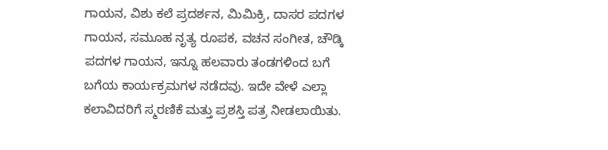ಗಾಯನ, ವಿಶು ಕಲೆ ಪ್ರದರ್ಶನ, ಮಿಮಿಕ್ರಿ, ದಾಸರ ಪದಗಳ ಗಾಯನ, ಸಮೂಹ ನೃತ್ಯ ರೂಪಕ, ವಚನ ಸಂಗೀತ, ಚೌಡ್ಕಿ ಪದಗಳ ಗಾಯನ, ಇನ್ನೂ ಹಲವಾರು ತಂಡಗಳಿಂದ ಬಗೆ ಬಗೆಯ ಕಾರ್ಯಕ್ರಮಗಳ ನಡೆದವು. ಇದೇ ವೇಳೆ ಎಲ್ಲಾ ಕಲಾವಿದರಿಗೆ ಸ್ಮರಣಿಕೆ ಮತ್ತು ಪ್ರಶಸ್ತಿ ಪತ್ರ ನೀಡಲಾಯಿತು.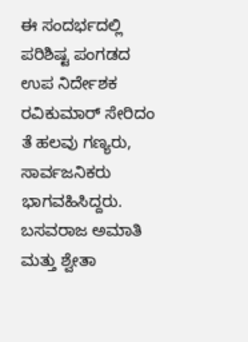ಈ ಸಂದರ್ಭದಲ್ಲಿ ಪರಿಶಿಷ್ಟ ಪಂಗಡದ ಉಪ ನಿರ್ದೇಶಕ ರವಿಕುಮಾರ್ ಸೇರಿದಂ ತೆ ಹಲವು ಗಣ್ಯರು, ಸಾರ್ವಜನಿಕರು ಭಾಗವಹಿಸಿದ್ದರು. ಬಸವರಾಜ ಅಮಾತಿ ಮತ್ತು ಶ್ವೇತಾ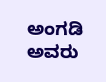ಅಂಗಡಿ ಅವರು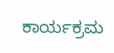ಕಾರ್ಯಕ್ರಮ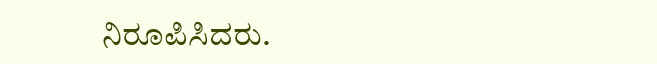ನಿರೂಪಿಸಿದರು.